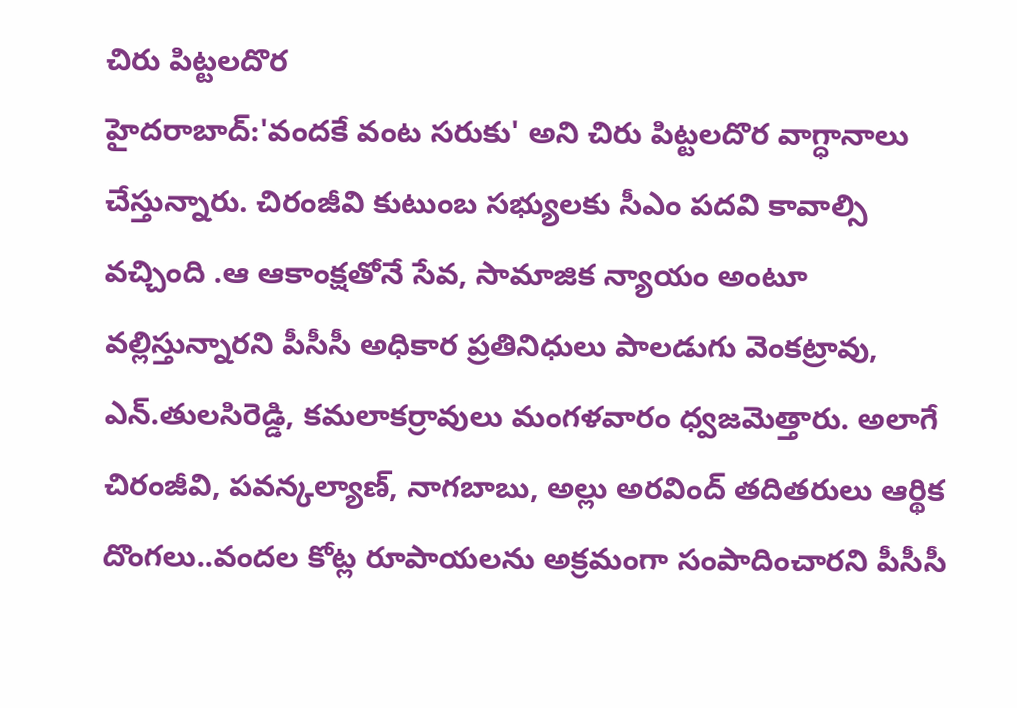చిరు పిట్టలదొర
హైదరాబాద్:'వందకే వంట సరుకు' అని చిరు పిట్టలదొర వాగ్ధానాలు చేస్తున్నారు. చిరంజీవి కుటుంబ సభ్యులకు సీఎం పదవి కావాల్సి వచ్చింది .ఆ ఆకాంక్షతోనే సేవ, సామాజిక న్యాయం అంటూ వల్లిస్తున్నారని పీసీసీ అధికార ప్రతినిధులు పాలడుగు వెంకట్రావు, ఎన్.తులసిరెడ్డి, కమలాకర్రావులు మంగళవారం ధ్వజమెత్తారు. అలాగే చిరంజీవి, పవన్కల్యాణ్, నాగబాబు, అల్లు అరవింద్ తదితరులు ఆర్థిక దొంగలు..వందల కోట్ల రూపాయలను అక్రమంగా సంపాదించారని పీసీసీ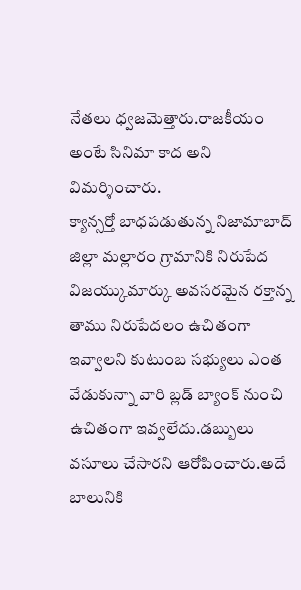నేతలు ధ్వజమెత్తారు.రాజకీయం అంటే సినిమా కాద అని విమర్శించారు.
క్యాన్సర్తో బాధపడుతున్న నిజామాబాద్ జిల్లా మల్లారం గ్రామానికి నిరుపేద విజయ్కుమార్కు అవసరమైన రక్తాన్న తాము నిరుపేదలం ఉచితంగా ఇవ్వాలని కుటుంబ సభ్యులు ఎంత వేడుకున్నా వారి బ్లడ్ బ్యాంక్ నుంచి ఉచితంగా ఇవ్వలేదు.డబ్బులు వసూలు చేసారని ఆరోపించారు.అదే బాలునికి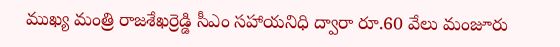ముఖ్య మంత్రి రాజశేఖర్రెడ్డి సీఎం సహాయనిధి ద్వారా రూ.60 వేలు మంజూరు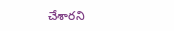చేశారని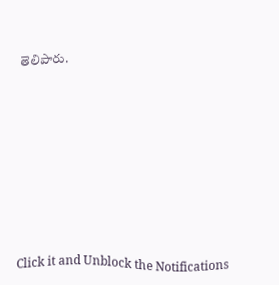తెలిపారు.












Click it and Unblock the Notifications